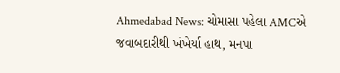Ahmedabad News: ચોમાસા પહેલા AMCએ જવાબદારીથી ખંખેર્યા હાથ, મનપા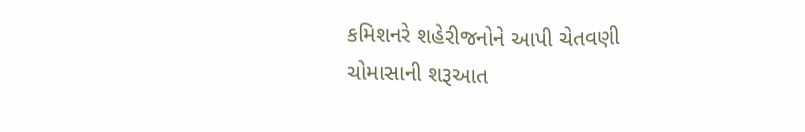કમિશનરે શહેરીજનોને આપી ચેતવણી
ચોમાસાની શરૂઆત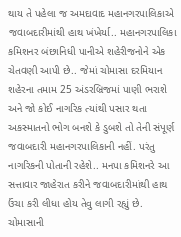થાય તે પહેલા જ અમદાવાદ મહાનગરપાલિકાએ જવાબદારીમાંથી હાથ ખંખેર્યા.. મહાનગરપાલિકા કમિશનર બંછાનિધી પાનીએ શહેરીજનોને એક ચેતવણી આપી છે.. જેમાં ચોમાસા દરમિયાન શહેરના તમામ 25 અંડરબ્રિજમાં પાણી ભરાશે અને જો કોઈ નાગરિક ત્યાંથી પસાર થતા અકસ્માતનો ભોગ બનશે કે ડુબશે તો તેની સંપૂર્ણ જવાબદારી મહાનગરપાલિકાની નહીં. પરંતુ નાગરિકની પોતાની રહેશે.. મનપા કમિશનરે આ સત્તાવાર જાહેરાત કરીને જવાબદારીમાંથી હાથ ઉંચા કરી લીધા હોય તેવુ લાગી રહ્યું છે. ચોમાસાની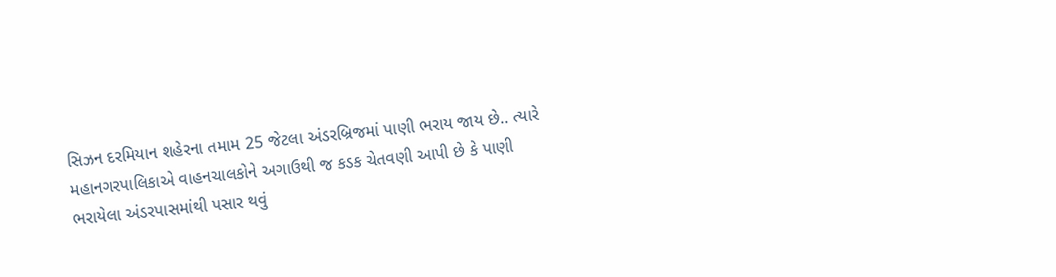સિઝન દરમિયાન શહેરના તમામ 25 જેટલા અંડરબ્રિજમાં પાણી ભરાય જાય છે.. ત્યારે મહાનગરપાલિકાએ વાહનચાલકોને અગાઉથી જ કડક ચેતવણી આપી છે કે પાણી ભરાયેલા અંડરપાસમાંથી પસાર થવું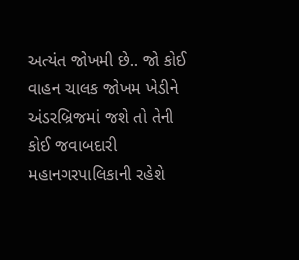અત્યંત જોખમી છે.. જો કોઈ વાહન ચાલક જોખમ ખેડીને અંડરબ્રિજમાં જશે તો તેની કોઈ જવાબદારી મહાનગરપાલિકાની રહેશે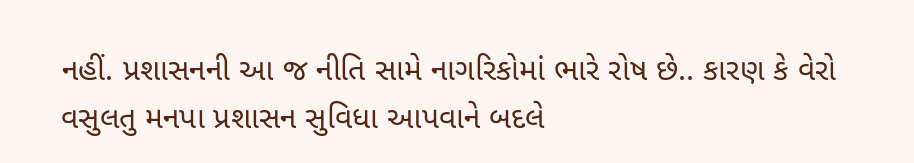નહીં. પ્રશાસનની આ જ નીતિ સામે નાગરિકોમાં ભારે રોષ છે.. કારણ કે વેરો વસુલતુ મનપા પ્રશાસન સુવિધા આપવાને બદલે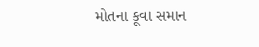મોતના કૂવા સમાન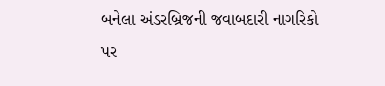બનેલા અંડરબ્રિજની જવાબદારી નાગરિકો પર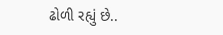ઢોળી રહ્યું છે..